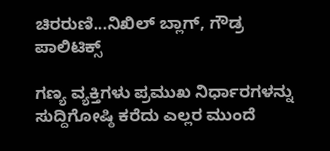ಚಿರರುಣಿ...ನಿಖಿಲ್ ಬ್ಲಾಗ್, ಗೌಡ್ರ ಪಾಲಿಟಿಕ್ಸ್

ಗಣ್ಯ ವ್ಯಕ್ತಿಗಳು ಪ್ರಮುಖ ನಿರ್ಧಾರಗಳನ್ನು ಸುದ್ದಿಗೋಷ್ಠಿ ಕರೆದು ಎಲ್ಲರ ಮುಂದೆ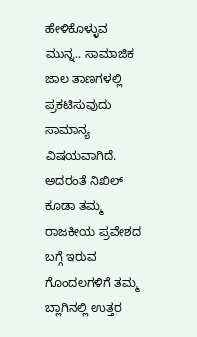ಹೇಳಿಕೊಳ್ಳುವ ಮುನ್ನ.. ಸಾಮಾಜಿಕ ಜಾಲ ತಾಣಗಳಲ್ಲಿ ಪ್ರಕಟಿಸುವುದು ಸಾಮಾನ್ಯ ವಿಷಯವಾಗಿದೆ. ಅದರಂತೆ ನಿಖಿಲ್ ಕೂಡಾ ತಮ್ಮ ರಾಜಕೀಯ ಪ್ರವೇಶದ ಬಗ್ಗೆ ಇರುವ ಗೊಂದಲಗಳಿಗೆ ತಮ್ಮ ಬ್ಲಾಗಿನಲ್ಲಿ ಉತ್ತರ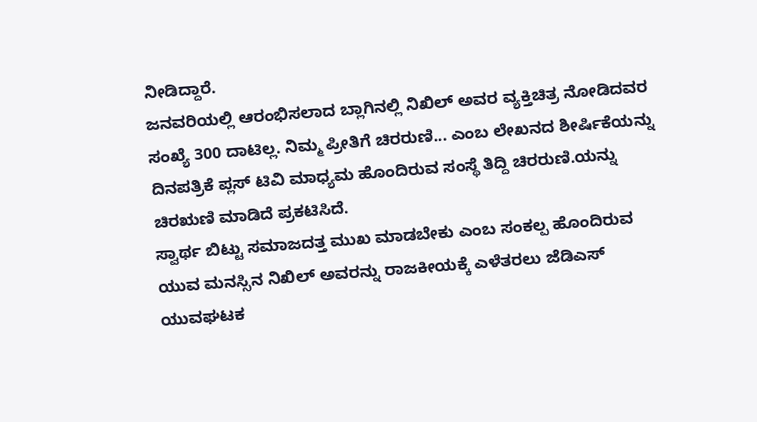ನೀಡಿದ್ದಾರೆ.
ಜನವರಿಯಲ್ಲಿ ಆರಂಭಿಸಲಾದ ಬ್ಲಾಗಿನಲ್ಲಿ ನಿಖಿಲ್ ಅವರ ವ್ಯಕ್ತಿಚಿತ್ರ ನೋಡಿದವರ ಸಂಖ್ಯೆ 300 ದಾಟಿಲ್ಲ. ನಿಮ್ಮ ಪ್ರೀತಿಗೆ ಚಿರರುಣಿ... ಎಂಬ ಲೇಖನದ ಶೀರ್ಷಿಕೆಯನ್ನು ದಿನಪತ್ರಿಕೆ ಪ್ಲಸ್ ಟಿವಿ ಮಾಧ್ಯಮ ಹೊಂದಿರುವ ಸಂಸ್ಥೆ ತಿದ್ದಿ ಚಿರರುಣಿ.ಯನ್ನು ಚಿರಋಣಿ ಮಾಡಿದೆ ಪ್ರಕಟಿಸಿದೆ.
ಸ್ವಾರ್ಥ ಬಿಟ್ಟು ಸಮಾಜದತ್ತ ಮುಖ ಮಾಡಬೇಕು ಎಂಬ ಸಂಕಲ್ಪ ಹೊಂದಿರುವ ಯುವ ಮನಸ್ಸಿನ ನಿಖಿಲ್ ಅವರನ್ನು ರಾಜಕೀಯಕ್ಕೆ ಎಳೆತರಲು ಜೆಡಿಎಸ್ ಯುವಘಟಕ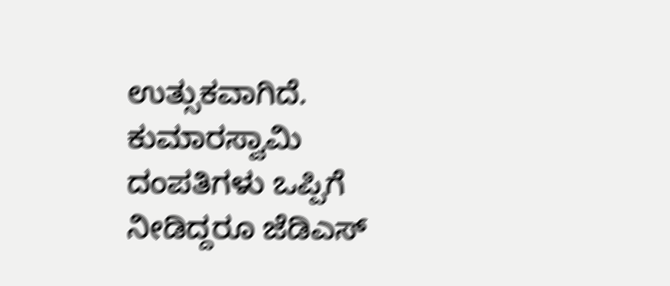ಉತ್ಸುಕವಾಗಿದೆ. ಕುಮಾರಸ್ವಾಮಿ ದಂಪತಿಗಳು ಒಪ್ಪಿಗೆ ನೀಡಿದ್ದರೂ ಜೆಡಿಎಸ್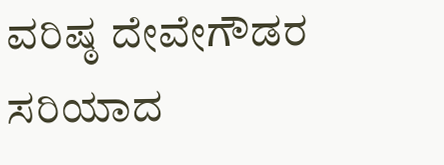ವರಿಷ್ಠ ದೇವೇಗೌಡರ ಸರಿಯಾದ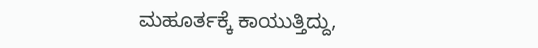ಮಹೂರ್ತಕ್ಕೆ ಕಾಯುತ್ತಿದ್ದು,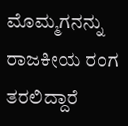ಮೊಮ್ಮಗನನ್ನು ರಾಜಕೀಯ ರಂಗ ತರಲಿದ್ದಾರೆ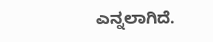ಎನ್ನಲಾಗಿದೆ.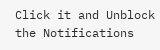Click it and Unblock the Notifications